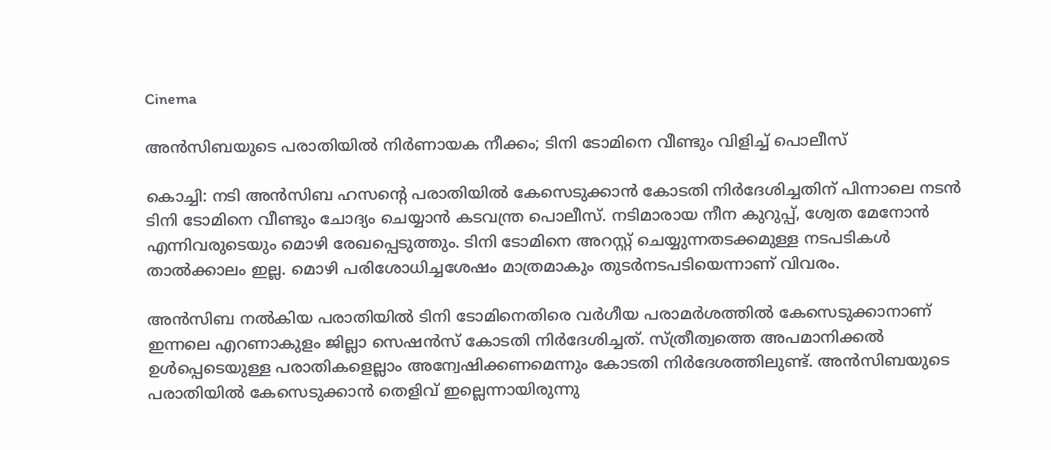Cinema

അൻസിബയുടെ പരാതിയിൽ നിർണായക നീക്കം; ടിനി ടോമിനെ വീണ്ടും വിളിച്ച് പൊലീസ്

കൊച്ചി: നടി അൻസിബ ഹസന്റെ പരാതിയിൽ കേസെടുക്കാൻ കോടതി നിർദേശിച്ചതിന് പിന്നാലെ നടൻ ടിനി ടോമിനെ വീണ്ടും ചോദ്യം ചെയ്യാൻ കടവന്ത്ര പൊലീസ്. നടിമാരായ നീന കുറുപ്പ്, ശ്വേത മേനോൻ എന്നിവരുടെയും മൊഴി രേഖപ്പെടുത്തും. ടിനി ടോമിനെ അറസ്റ്റ് ചെയ്യുന്നതടക്കമുള്ള നടപടികൾ താൽക്കാലം ഇല്ല. മൊഴി പരിശോധിച്ചശേഷം മാത്രമാകും തുടർനടപടിയെന്നാണ് വിവരം.

അൻസിബ നൽകിയ പരാതിയിൽ ടിനി ടോമിനെതിരെ വർഗീയ പരാമർശത്തിൽ കേസെടുക്കാനാണ് ഇന്നലെ എറണാകുളം ജില്ലാ സെഷൻസ് കോടതി നിർദേശിച്ചത്. സ്‌ത്രീത്വത്തെ അപമാനിക്കൽ ഉൾപ്പെടെയുള്ള പരാതികളെല്ലാം അന്വേഷിക്കണമെന്നും കോടതി നിർദേശത്തിലുണ്ട്. അൻസിബയുടെ പരാതിയിൽ കേസെടുക്കാൻ തെളിവ് ഇല്ലെന്നായിരുന്നു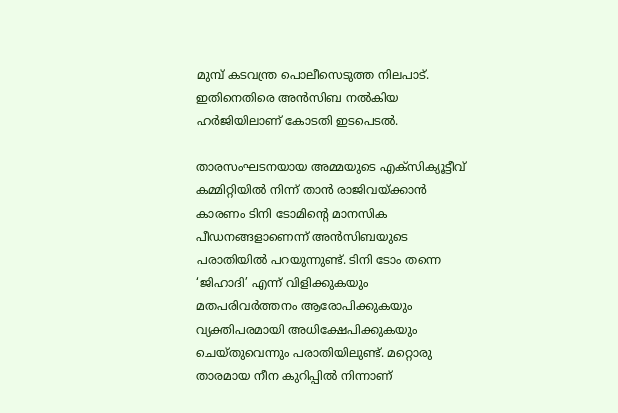മുമ്പ് കടവന്ത്ര പൊലീസെടുത്ത നിലപാട്. ഇതിനെതിരെ അൻസിബ നൽകിയ ഹർജിയിലാണ് കോടതി ഇടപെടൽ.

താരസംഘടനയായ അമ്മയുടെ എക്‌സിക്യൂട്ടീവ് കമ്മിറ്റിയിൽ നിന്ന് താൻ രാജിവയ്‌ക്കാൻ കാരണം ടിനി ടോമിന്റെ മാനസിക പീഡനങ്ങളാണെന്ന് അൻസിബയുടെ പരാതിയിൽ പറയുന്നുണ്ട്. ടിനി ടോം തന്നെ ‘ജിഹാദി’ എന്ന് വിളിക്കുകയും മതപരിവർത്തനം ആരോപിക്കുകയും വ്യക്തിപരമായി അധിക്ഷേപിക്കുകയും ചെയ്‌തുവെന്നും പരാതിയിലുണ്ട്. മറ്റൊരു താരമായ നീന കുറിപ്പിൽ നിന്നാണ്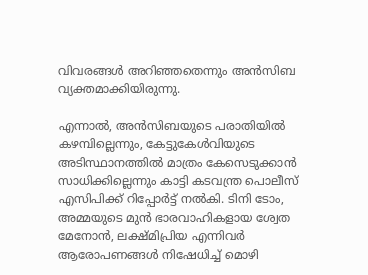വിവരങ്ങൾ അറിഞ്ഞതെന്നും അൻസിബ വ്യക്തമാക്കിയിരുന്നു.

എന്നാൽ, അൻസിബയുടെ പരാതിയിൽ കഴമ്പില്ലെന്നും, കേട്ടുകേൾവിയുടെ അടിസ്ഥാനത്തിൽ മാത്രം കേസെടുക്കാൻ സാധിക്കില്ലെന്നും കാട്ടി കടവന്ത്ര പൊലീസ് എസിപിക്ക് റിപ്പോർട്ട് നൽകി. ടിനി ടോം, അമ്മയുടെ മുൻ ഭാരവാഹികളായ ശ്വേത മേനോൻ, ലക്ഷ്‌മിപ്രിയ എന്നിവർ ആരോപണങ്ങൾ നിഷേധിച്ച് മൊഴി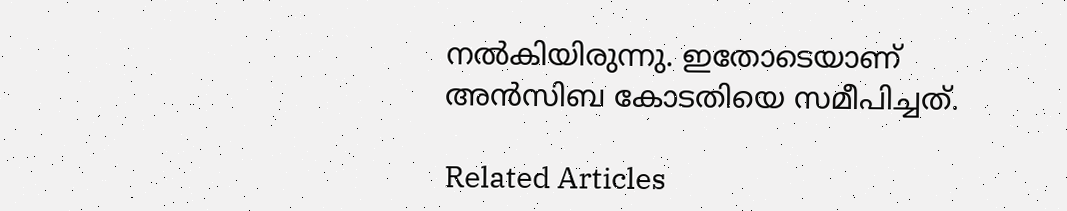നൽകിയിരുന്നു. ഇതോടെയാണ് അൻസിബ കോടതിയെ സമീപിച്ചത്.

Related Articles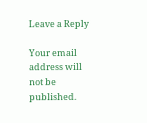Leave a Reply

Your email address will not be published.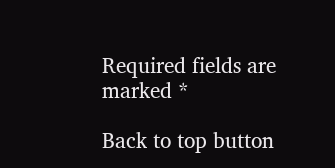Required fields are marked *

Back to top button